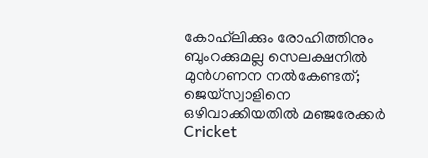കോഹ്‌ലിക്കും രോഹിത്തിനും ബുംറക്കുമല്ല സെലക്ഷനില്‍ മുന്‍ഗണന നല്‍കേണ്ടത്; ജെയ്സ്വാളിനെ ഒഴിവാക്കിയതില്‍ മഞ്ജരേക്കര്‍
Cricket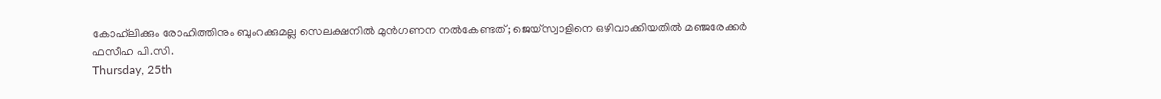കോഹ്‌ലിക്കും രോഹിത്തിനും ബുംറക്കുമല്ല സെലക്ഷനില്‍ മുന്‍ഗണന നല്‍കേണ്ടത്; ജെയ്സ്വാളിനെ ഒഴിവാക്കിയതില്‍ മഞ്ജരേക്കര്‍
ഫസീഹ പി.സി.
Thursday, 25th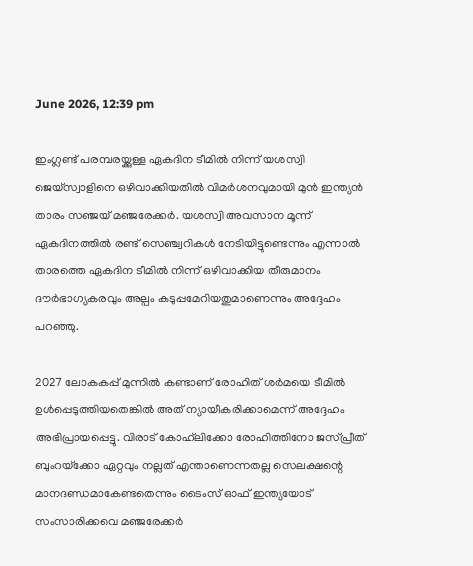June 2026, 12:39 pm

ഇംഗ്ലണ്ട് പരമ്പരയ്ക്കുള്ള ഏകദിന ടീമില്‍ നിന്ന് യശസ്വി ജെയ്സ്വാളിനെ ഒഴിവാക്കിയതില്‍ വിമര്‍ശനവുമായി മുന്‍ ഇന്ത്യന്‍ താരം സഞ്ജയ് മഞ്ജരേക്കര്‍. യശസ്വി അവസാന മൂന്ന് ഏകദിനത്തില്‍ രണ്ട് സെഞ്ച്വറികള്‍ നേടിയിട്ടുണ്ടെന്നും എന്നാല്‍ താരത്തെ ഏകദിന ടീമില്‍ നിന്ന് ഒഴിവാക്കിയ തീരുമാനം ദൗര്‍ഭാഗ്യകരവും അല്പം കടുപ്പമേറിയതുമാണെന്നും അദ്ദേഹം പറഞ്ഞു.

2027 ലോകകപ്പ് മുന്നില്‍ കണ്ടാണ് രോഹിത് ശര്‍മയെ ടീമില്‍ ഉള്‍പ്പെടുത്തിയതെങ്കില്‍ അത് ന്യായീകരിക്കാമെന്ന് അദ്ദേഹം അഭിപ്രായപ്പെട്ടു. വിരാട് കോഹ്‌ലിക്കോ രോഹിത്തിനോ ജസ്പ്രീത് ബുംറയ്‌ക്കോ ഏറ്റവും നല്ലത് എന്താണെന്നതല്ല സെലക്ഷന്റെ മാനദണ്ഡമാകേണ്ടതെന്നും ടൈംസ് ഓഫ് ഇന്ത്യയോട് സംസാരിക്കവെ മഞ്ജരേക്കര്‍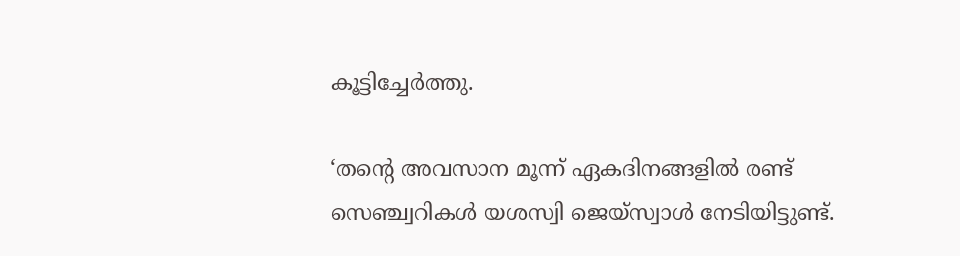കൂട്ടിച്ചേര്‍ത്തു.

‘തന്റെ അവസാന മൂന്ന് ഏകദിനങ്ങളില്‍ രണ്ട് സെഞ്ച്വറികള്‍ യശസ്വി ജെയ്സ്വാള്‍ നേടിയിട്ടുണ്ട്.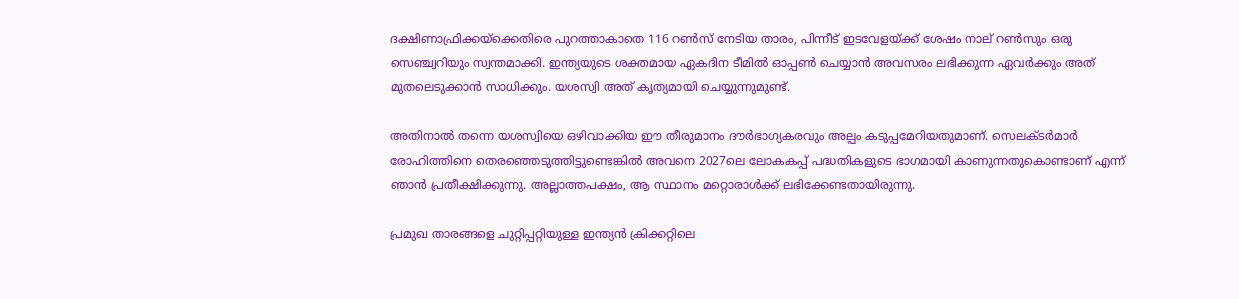ദക്ഷിണാഫ്രിക്കയ്ക്കെതിരെ പുറത്താകാതെ 116 റണ്‍സ് നേടിയ താരം, പിന്നീട് ഇടവേളയ്ക്ക് ശേഷം നാല് റണ്‍സും ഒരു സെഞ്ച്വറിയും സ്വന്തമാക്കി. ഇന്ത്യയുടെ ശക്തമായ ഏകദിന ടീമില്‍ ഓപ്പണ്‍ ചെയ്യാന്‍ അവസരം ലഭിക്കുന്ന ഏവര്‍ക്കും അത് മുതലെടുക്കാന്‍ സാധിക്കും. യശസ്വി അത് കൃത്യമായി ചെയ്യുന്നുമുണ്ട്.

അതിനാല്‍ തന്നെ യശസ്വിയെ ഒഴിവാക്കിയ ഈ തീരുമാനം ദൗര്‍ഭാഗ്യകരവും അല്പം കടുപ്പമേറിയതുമാണ്. സെലക്ടര്‍മാര്‍ രോഹിത്തിനെ തെരഞ്ഞെടുത്തിട്ടുണ്ടെങ്കില്‍ അവനെ 2027ലെ ലോകകപ്പ് പദ്ധതികളുടെ ഭാഗമായി കാണുന്നതുകൊണ്ടാണ് എന്ന് ഞാന്‍ പ്രതീക്ഷിക്കുന്നു. അല്ലാത്തപക്ഷം, ആ സ്ഥാനം മറ്റൊരാള്‍ക്ക് ലഭിക്കേണ്ടതായിരുന്നു.

പ്രമുഖ താരങ്ങളെ ചുറ്റിപ്പറ്റിയുള്ള ഇന്ത്യന്‍ ക്രിക്കറ്റിലെ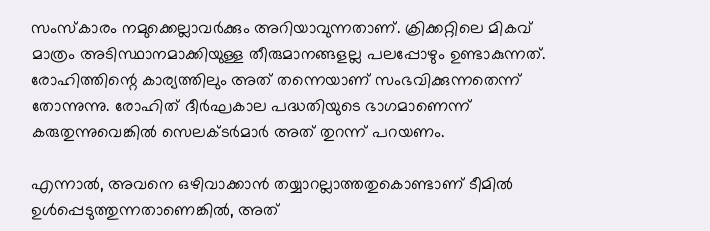സംസ്‌കാരം നമുക്കെല്ലാവര്‍ക്കും അറിയാവുന്നതാണ്. ക്രിക്കറ്റിലെ മികവ് മാത്രം അടിസ്ഥാനമാക്കിയുള്ള തീരുമാനങ്ങളല്ല പലപ്പോഴും ഉണ്ടാകുന്നത്. രോഹിത്തിന്റെ കാര്യത്തിലും അത് തന്നെയാണ് സംഭവിക്കുന്നതെന്ന് തോന്നുന്നു. രോഹിത് ദീര്‍ഘകാല പദ്ധതിയുടെ ഭാഗമാണെന്ന് കരുതുന്നുവെങ്കില്‍ സെലക്ടര്‍മാര്‍ അത് തുറന്ന് പറയണം.

എന്നാല്‍, അവനെ ഒഴിവാക്കാന്‍ തയ്യാറല്ലാത്തതുകൊണ്ടാണ് ടീമില്‍ ഉള്‍പ്പെടുത്തുന്നതാണെങ്കില്‍, അത്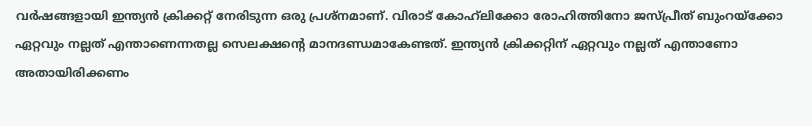വര്‍ഷങ്ങളായി ഇന്ത്യന്‍ ക്രിക്കറ്റ് നേരിടുന്ന ഒരു പ്രശ്‌നമാണ്. വിരാട് കോഹ്‌ലിക്കോ രോഹിത്തിനോ ജസ്പ്രീത് ബുംറയ്‌ക്കോ ഏറ്റവും നല്ലത് എന്താണെന്നതല്ല സെലക്ഷന്റെ മാനദണ്ഡമാകേണ്ടത്. ഇന്ത്യന്‍ ക്രിക്കറ്റിന് ഏറ്റവും നല്ലത് എന്താണോ അതായിരിക്കണം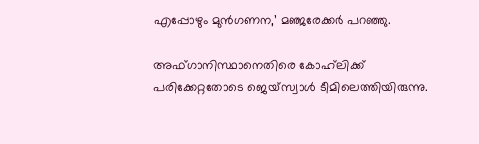എപ്പോഴും മുന്‍ഗണന,’ മഞ്ജരേക്കര്‍ പറഞ്ഞു.

അഫ്ഗാനിസ്ഥാനെതിരെ കോഹ്‌ലിക്ക് പരിക്കേറ്റതോടെ ജെയ്സ്വാള്‍ ടീമിലെത്തിയിരുന്നു.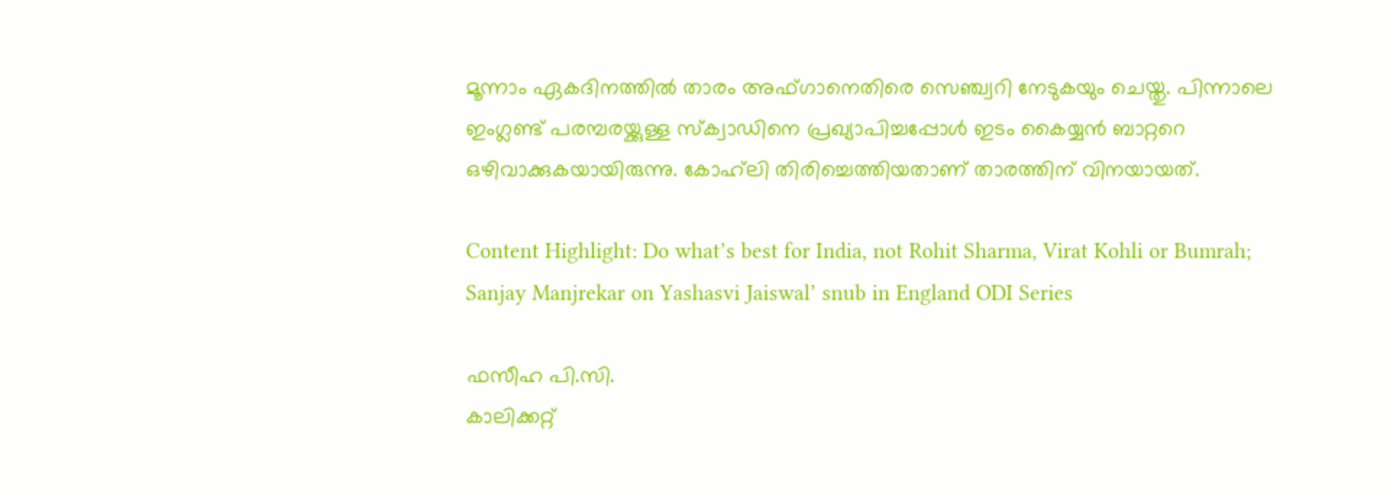മൂന്നാം ഏകദിനത്തില്‍ താരം അഫ്ഗാനെതിരെ സെഞ്ച്വറി നേടുകയും ചെയ്തു. പിന്നാലെ ഇംഗ്ലണ്ട് പരമ്പരയ്ക്കുള്ള സ്‌ക്വാഡിനെ പ്രഖ്യാപിച്ചപ്പോള്‍ ഇടം കൈയ്യന്‍ ബാറ്ററെ ഒഴിവാക്കുകയായിരുന്നു. കോഹ്‌ലി തിരിച്ചെത്തിയതാണ് താരത്തിന് വിനയായത്.

Content Highlight: Do what’s best for India, not Rohit Sharma, Virat Kohli or Bumrah; Sanjay Manjrekar on Yashasvi Jaiswal’ snub in England ODI Series

ഫസീഹ പി.സി.
കാലിക്കറ്റ്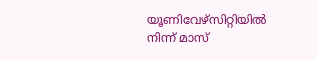യൂണിവേഴ്‌സിറ്റിയില്‍ നിന്ന് മാസ്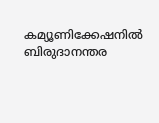കമ്യൂണിക്കേഷനില്‍ ബിരുദാനന്തര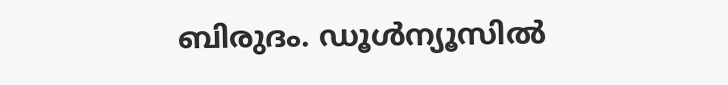ബിരുദം. ഡൂള്‍ന്യൂസില്‍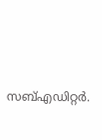സബ്എഡിറ്റര്‍.